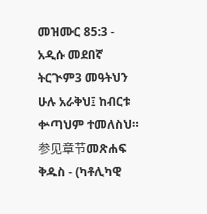መዝሙር 85:3 - አዲሱ መደበኛ ትርጒም3 መዓትህን ሁሉ አራቅህ፤ ከብርቱ ቍጣህም ተመለስህ። 参见章节መጽሐፍ ቅዱስ - (ካቶሊካዊ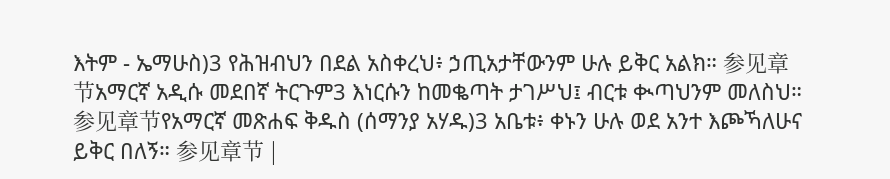እትም - ኤማሁስ)3 የሕዝብህን በደል አስቀረህ፥ ኃጢአታቸውንም ሁሉ ይቅር አልክ። 参见章节አማርኛ አዲሱ መደበኛ ትርጉም3 እነርሱን ከመቈጣት ታገሥህ፤ ብርቱ ቊጣህንም መለስህ። 参见章节የአማርኛ መጽሐፍ ቅዱስ (ሰማንያ አሃዱ)3 አቤቱ፥ ቀኑን ሁሉ ወደ አንተ እጮኻለሁና ይቅር በለኝ። 参见章节 |